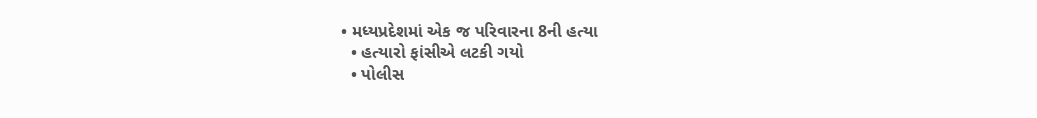• મધ્યપ્રદેશમાં એક જ પરિવારના 8ની હત્યા
  • હત્યારો ફાંસીએ લટકી ગયો
  • પોલીસ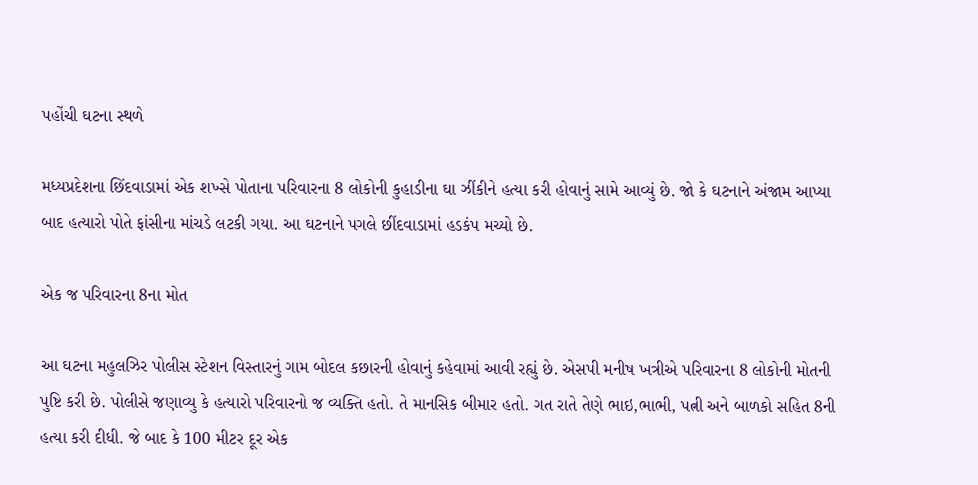પહોંચી ઘટના સ્થળે

મધ્યપ્રદેશના છિંદવાડામાં એક શખ્સે પોતાના પરિવારના 8 લોકોની કુહાડીના ઘા ઝીંકીને હત્યા કરી હોવાનું સામે આવ્યું છે. જો કે ઘટનાને અંજામ આપ્યા બાદ હત્યારો પોતે ફાંસીના માંચડે લટકી ગયા. આ ઘટનાને પગલે છીંદવાડામાં હડકંપ મચ્યો છે.

એક જ પરિવારના 8ના મોત

આ ઘટના મહુલઝિર પોલીસ સ્ટેશન વિસ્તારનું ગામ બોદલ કછારની હોવાનું કહેવામાં આવી રહ્યું છે. એસપી મનીષ ખત્રીએ પરિવારના 8 લોકોની મોતની પુષ્ટિ કરી છે. પોલીસે જણાવ્યુ કે હત્યારો પરિવારનો જ વ્યક્તિ હતો. તે માનસિક બીમાર હતો. ગત રાતે તેણે ભાઇ,ભાભી, પત્ની અને બાળકો સહિત 8ની હત્યા કરી દીધી. જે બાદ કે 100 મીટર દૂર એક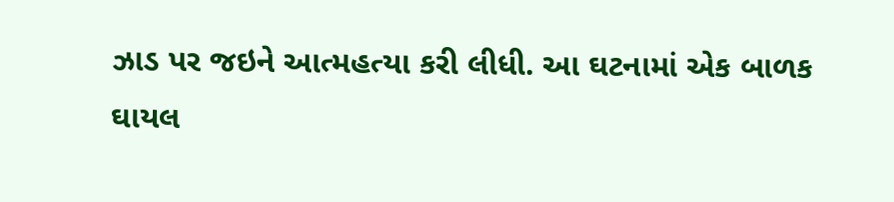ઝાડ પર જઇને આત્મહત્યા કરી લીધી. આ ઘટનામાં એક બાળક ઘાયલ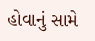હોવાનું સામે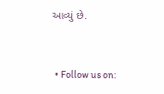આવ્યું છે.


  • Follow us on: